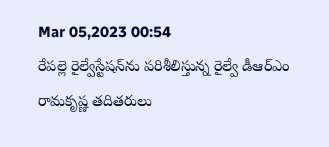Mar 05,2023 00:54
రేపల్లె రైల్వేస్టేషన్‌ను పరిశీలిస్తున్న రైల్వే డీఆర్‌ఎం రామకృష్ణ తదితరులు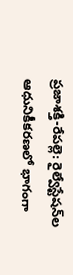ప్రజాశక్తి-రేపల్లె: రైల్వేస్టేషన్‌ల ఆధునికీకరణలో భాగంగా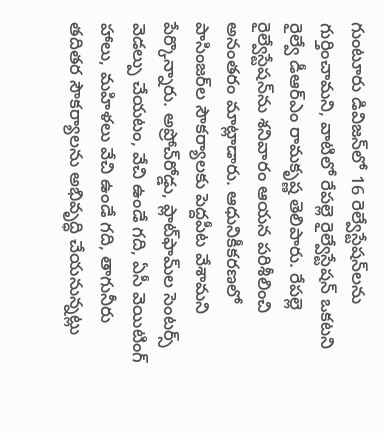గుంటూరు డివిజన్‌లో 16 రెల్వేస్టేషన్‌లను గుర్తించామని, వాటిలో రేపల్లె రైల్వేస్టేషన్‌ ఒకటని రైల్వే డీఆర్‌ఎం రామకృష్ణ తెలిపారు. రేపల్లె రైల్వేస్టేషన్‌ను శనివారం ఆయన పరిశీలించి అనంతరం మాట్లాడారు. ఆధునికీకరణలో పాసింజర్‌ల సౌకర్యాలకు పెద్దపీట వేశామని పేర్కొన్నారు. అప్రోచ్‌రోడ్డు, ప్లాట్‌ఫామ్‌ల సెంటర్స్‌ వెడల్పు చేయటం, వేచి ఉండే గది, ఏసీ వెయిటింగ్‌ హాలు, మహిళలు వేచి ఉండే గది, తాగునీరు తదితర సౌకర్యాలను అభివృద్ధి చేయనున్నట్లు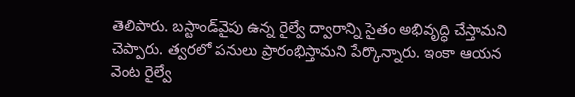తెలిపారు. బస్టాండ్‌వైపు ఉన్న రైల్వే ద్వారాన్ని సైతం అభివృద్ధి చేస్తామని చెప్పారు. త్వరలో పనులు ప్రారంభిస్తామని పేర్కొన్నారు. ఇంకా ఆయన వెంట రైల్వే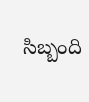సిబ్బంది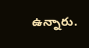ఉన్నారు.